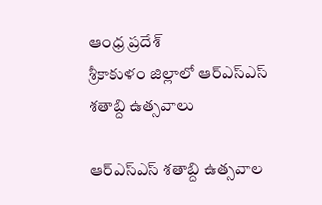ఆంధ్ర ప్రదేశ్
శ్రీకాకుళం జిల్లాలో ఆర్ఎస్ఎస్ శతాబ్ది ఉత్సవాలు

ఆర్ఎస్ఎస్ శతాబ్ది ఉత్సవాల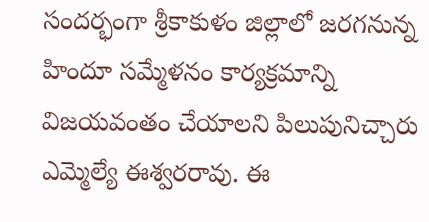సందర్భంగా శ్రీకాకుళం జిల్లాలో జరగనున్న హిందూ సమ్మేళనం కార్యక్రమాన్ని విజయవంతం చేయాలని పిలుపునిచ్చారు ఎమ్మెల్యే ఈశ్వరరావు. ఈ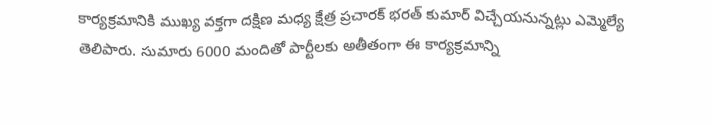కార్యక్రమానికి ముఖ్య వక్తగా దక్షిణ మధ్య క్షేత్ర ప్రచారక్ భరత్ కుమార్ విచ్చేయనున్నట్లు ఎమ్మెల్యే తెలిపారు. సుమారు 6000 మందితో పార్టీలకు అతీతంగా ఈ కార్యక్రమాన్ని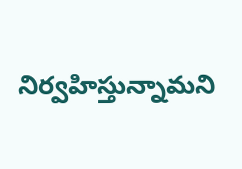నిర్వహిస్తున్నామని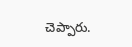చెప్పారు.